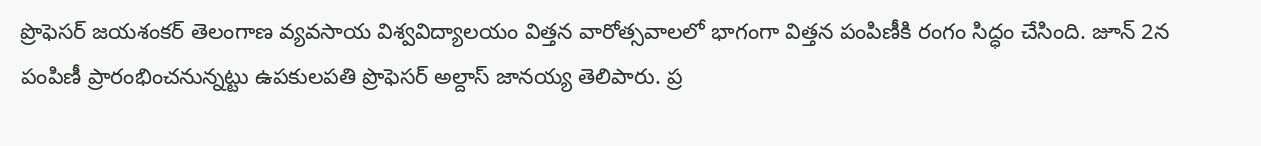ప్రొఫెసర్ జయశంకర్ తెలంగాణ వ్యవసాయ విశ్వవిద్యాలయం విత్తన వారోత్సవాలలో భాగంగా విత్తన పంపిణీకి రంగం సిద్ధం చేసింది. జూన్ 2న పంపిణీ ప్రారంభించనున్నట్టు ఉపకులపతి ప్రొఫెసర్ అల్దాస్ జానయ్య తెలిపారు. ప్ర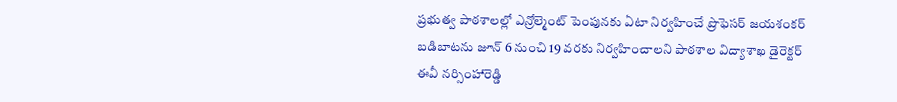ప్రభుత్వ పాఠశాలల్లో ఎన్రోల్మెంట్ పెంపునకు ఏటా నిర్వహించే ప్రొఫెసర్ జయశంకర్ బడిబాటను జూన్ 6 నుంచి 19 వరకు నిర్వహించాలని పాఠశాల విద్యాశాఖ డైరెక్టర్ ఈవీ నర్సింహారెడ్డి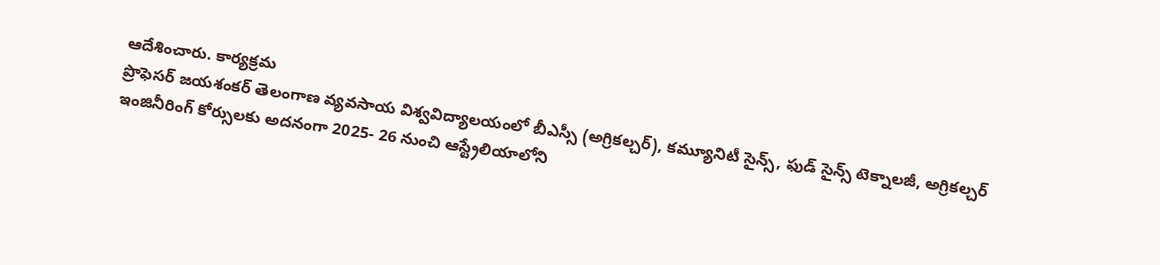ఆదేశించారు. కార్యక్రమ
ప్రొఫెసర్ జయశంకర్ తెలంగాణ వ్యవసాయ విశ్వవిద్యాలయంలో బీఎస్సీ (అగ్రికల్చర్), కమ్యూనిటీ సైన్స్, ఫుడ్ సైన్స్ టెక్నాలజీ, అగ్రికల్చర్ ఇంజినీరింగ్ కోర్సులకు అదనంగా 2025- 26 నుంచి ఆస్ట్రేలియాలోని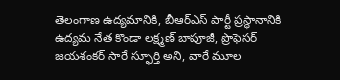తెలంగాణ ఉద్యమానికి, బీఆర్ఎస్ పార్టీ ప్రస్థానానికి ఉద్యమ నేత కొండా లక్ష్మణ్ బాపూజీ, ప్రొఫెసర్ జయశంకర్ సారే స్ఫూర్తి అని, వారే మూల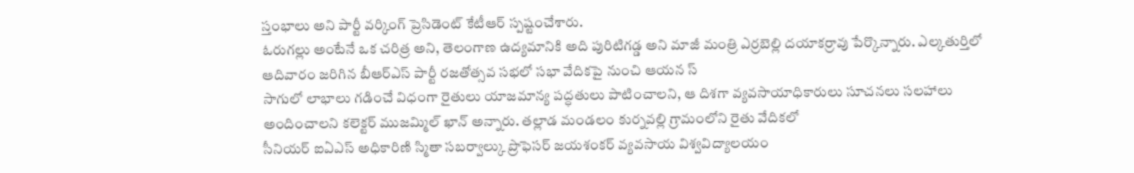స్తంభాలు అని పార్టీ వర్కింగ్ ప్రెసిడెంట్ కేటీఆర్ స్పష్టంచేశారు.
ఓరుగల్లు అంటేనే ఒక చరిత్ర అని, తెలంగాణ ఉద్యమానికి అది పురిటిగడ్డ అని మాజీ మంత్రి ఎర్రబెల్లి దయాకర్రావు పేర్కొన్నారు. ఎల్కతుర్తిలో ఆదివారం జరిగిన బీఆర్ఎస్ పార్టీ రజతోత్సవ సభలో సభా వేదికపై నుంచి ఆయన స్
సాగులో లాభాలు గడించే విధంగా రైతులు యాజమాన్య పద్ధతులు పాటించాలని, ఆ దిశగా వ్యవసాయాధికారులు సూచనలు సలహాలు అందించాలని కలెక్టర్ ముజమ్మిల్ ఖాన్ అన్నారు. తల్లాడ మండలం కుర్నవల్లి గ్రామంలోని రైతు వేదికలో
సీనియర్ ఐఏఎస్ అధికారిణి స్మితా సబర్వాల్కు ప్రొఫెసర్ జయశంకర్ వ్యవసాయ విశ్వవిద్యాలయం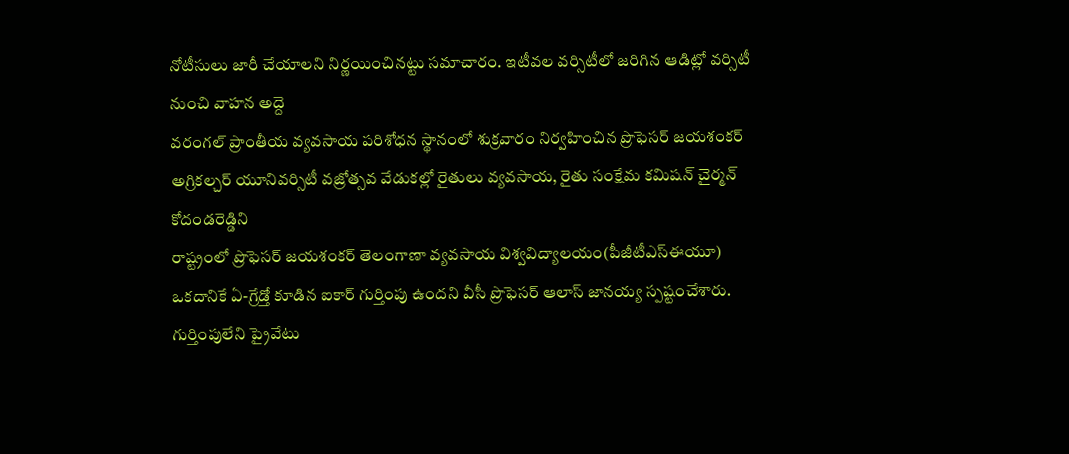నోటీసులు జారీ చేయాలని నిర్ణయించినట్టు సమాచారం. ఇటీవల వర్సిటీలో జరిగిన ఆడిట్లో వర్సిటీ నుంచి వాహన అద్దె
వరంగల్ ప్రాంతీయ వ్యవసాయ పరిశోధన స్థానంలో శుక్రవారం నిర్వహించిన ప్రొఫెసర్ జయశంకర్ అగ్రికల్చర్ యూనివర్సిటీ వజ్రోత్సవ వేడుకల్లో రైతులు వ్యవసాయ, రైతు సంక్షేమ కమిషన్ చైర్మన్ కోదండరెడ్డిని
రాష్ట్రంలో ప్రొఫెసర్ జయశంకర్ తెలంగాణా వ్యవసాయ విశ్వవిద్యాలయం(పీజీటీఎస్ఈయూ) ఒకదానికే ఏ-గ్రేడ్తో కూడిన ఐకార్ గుర్తింపు ఉందని వీసీ ప్రొఫెసర్ ఆలాస్ జానయ్య స్పష్టంచేశారు. గుర్తింపులేని ప్రైవేటు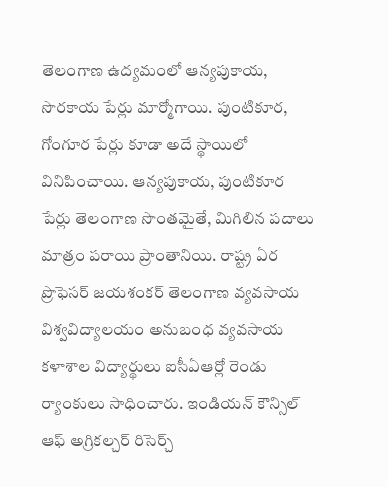తెలంగాణ ఉద్యమంలో ఆన్యపుకాయ, సొరకాయ పేర్లు మార్మోగాయి. పుంటికూర, గోంగూర పేర్లు కూడా అదే స్థాయిలో వినిపించాయి. ఆన్యపుకాయ, పుంటికూర పేర్లు తెలంగాణ సొంతమైతే, మిగిలిన పదాలు మాత్రం పరాయి ప్రాంతానియి. రాష్ట్ర ఏర
ప్రొఫెసర్ జయశంకర్ తెలంగాణ వ్యవసాయ విశ్వవిద్యాలయం అనుబంధ వ్యవసాయ కళాశాల విద్యార్థులు ఐసీఏఆర్లో రెండు ర్యాంకులు సాధించారు. ఇండియన్ కౌన్సిల్ ఆఫ్ అగ్రికల్చర్ రిసెర్చ్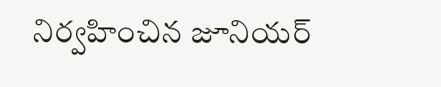నిర్వహించిన జూనియర్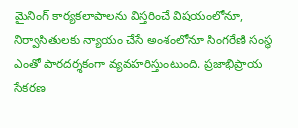మైనింగ్ కార్యకలాపాలను విస్తరించే విషయంలోనూ, నిర్వాసితులకు న్యాయం చేసే అంశంలోనూ సింగరేణి సంస్థ ఎంతో పారదర్శకంగా వ్యవహరిస్తుంటుంది. ప్రజాభిప్రాయ సేకరణ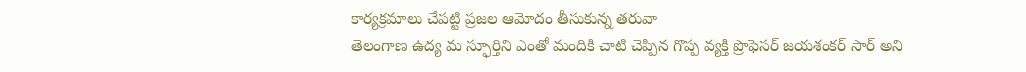కార్యక్రమాలు చేపట్టి ప్రజల ఆమోదం తీసుకున్న తరువా
తెలంగాణ ఉద్య మ స్ఫూర్తిని ఎంతో మందికి చాటి చెప్పిన గొప్ప వ్యక్తి ప్రొఫెసర్ జయశంకర్ సార్ అని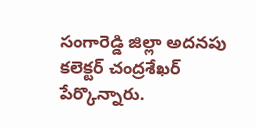సంగారెడ్డి జిల్లా అదనపు కలెక్టర్ చంద్రశేఖర్ పేర్కొన్నారు.